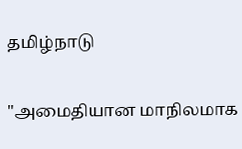தமிழ்நாடு

"அமைதியான மாநிலமாக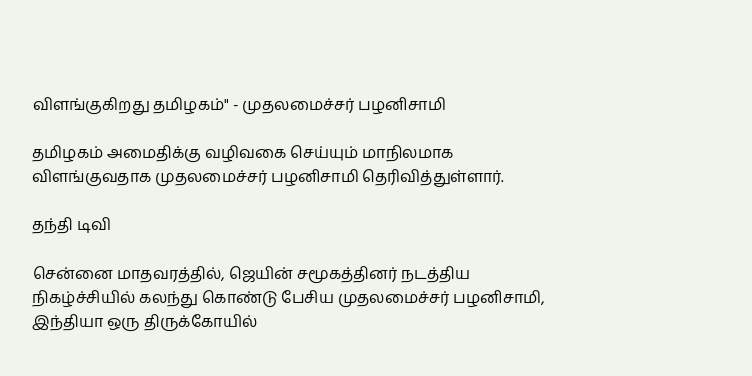விளங்குகிறது தமிழகம்" - முதலமைச்சர் பழனிசாமி

தமிழகம் அமைதிக்கு வழிவகை செய்யும் மாநிலமாக விளங்குவதாக முதலமைச்சர் பழனிசாமி தெரிவித்துள்ளார்.

தந்தி டிவி

சென்னை மாதவரத்தில், ஜெயின் சமூகத்தினர் நடத்திய நிகழ்ச்சியில் கலந்து கொண்டு பேசிய முதலமைச்சர் பழனிசாமி, இந்தியா ஒரு திருக்கோயில்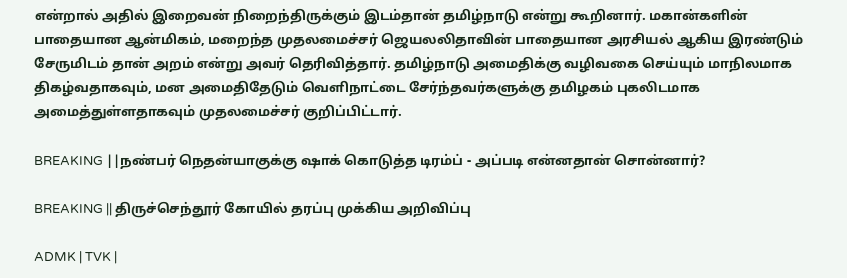என்றால் அதில் இறைவன் நிறைந்திருக்கும் இடம்தான் தமிழ்நாடு என்று கூறினார். மகான்களின் பாதையான ஆன்மிகம், மறைந்த முதலமைச்சர் ஜெயலலிதாவின் பாதையான அரசியல் ஆகிய இரண்டும் சேருமிடம் தான் அறம் என்று அவர் தெரிவித்தார். தமிழ்நாடு அமைதிக்கு வழிவகை செய்யும் மாநிலமாக திகழ்வதாகவும், மன அமைதிதேடும் வெளிநாட்டை சேர்ந்தவர்களுக்கு தமிழகம் புகலிடமாக அமைத்துள்ளதாகவும் முதலமைச்சர் குறிப்பிட்டார்.

BREAKING ||நண்பர் நெதன்யாகுக்கு ஷாக் கொடுத்த டிரம்ப் - அப்படி என்னதான் சொன்னார்?

BREAKING || திருச்செந்தூர் கோயில் தரப்பு முக்கிய அறிவிப்பு

ADMK | TVK |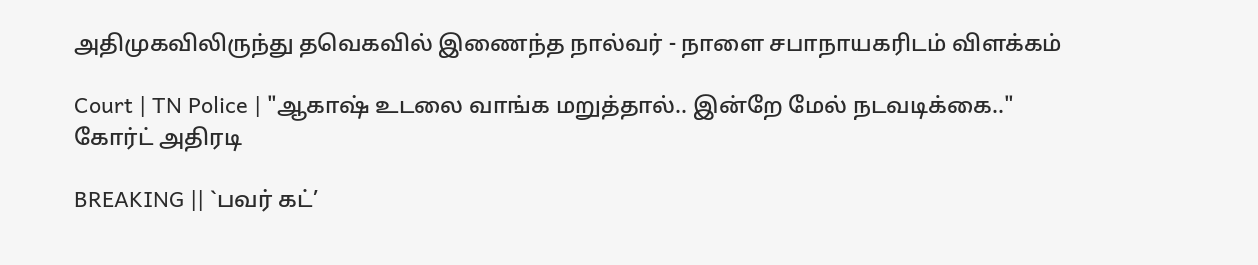அதிமுகவிலிருந்து தவெகவில் இணைந்த நால்வர் - நாளை சபாநாயகரிடம் விளக்கம்

Court | TN Police | "ஆகாஷ் உடலை வாங்க மறுத்தால்.. இன்றே மேல் நடவடிக்கை.." கோர்ட் அதிரடி

BREAKING || `பவர் கட்’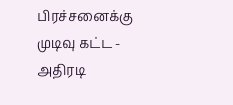பிரச்சனைக்கு முடிவு கட்ட - அதிரடி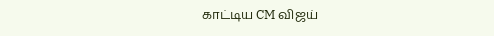காட்டிய CM விஜய்